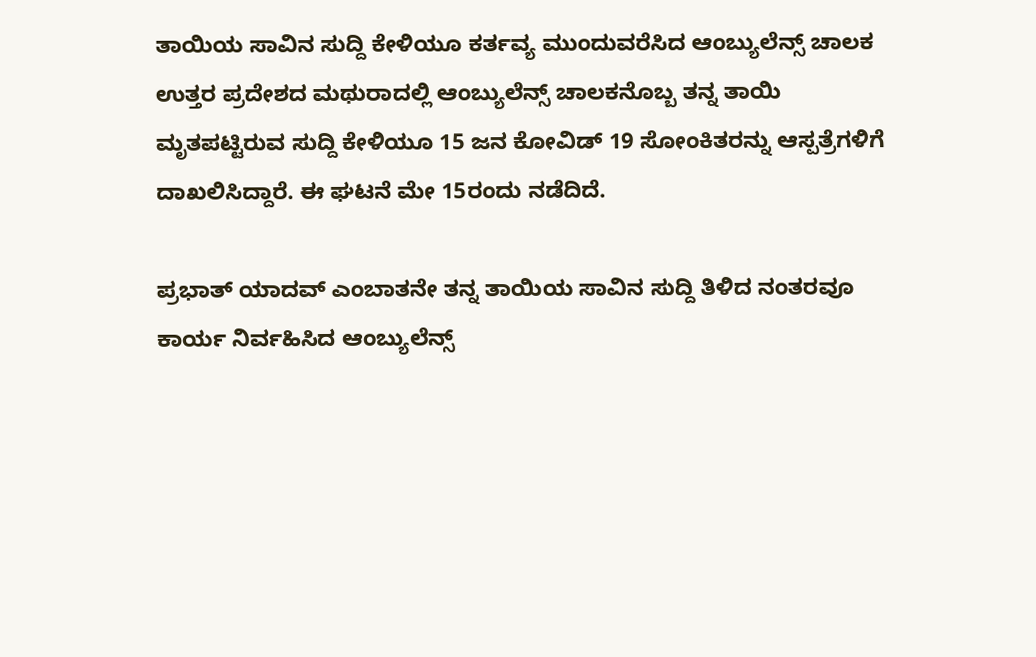ತಾಯಿಯ ಸಾವಿನ ಸುದ್ದಿ ಕೇಳಿಯೂ ಕರ್ತವ್ಯ ಮುಂದುವರೆಸಿದ ಆಂಬ್ಯುಲೆನ್ಸ್ ಚಾಲಕ
ಉತ್ತರ ಪ್ರದೇಶದ ಮಥುರಾದಲ್ಲಿ ಆಂಬ್ಯುಲೆನ್ಸ್ ಚಾಲಕನೊಬ್ಬ ತನ್ನ ತಾಯಿ ಮೃತಪಟ್ಟಿರುವ ಸುದ್ದಿ ಕೇಳಿಯೂ 15 ಜನ ಕೋವಿಡ್ 19 ಸೋಂಕಿತರನ್ನು ಆಸ್ಪತ್ರೆಗಳಿಗೆ ದಾಖಲಿಸಿದ್ದಾರೆ. ಈ ಘಟನೆ ಮೇ 15ರಂದು ನಡೆದಿದೆ.

ಪ್ರಭಾತ್ ಯಾದವ್ ಎಂಬಾತನೇ ತನ್ನ ತಾಯಿಯ ಸಾವಿನ ಸುದ್ದಿ ತಿಳಿದ ನಂತರವೂ ಕಾರ್ಯ ನಿರ್ವಹಿಸಿದ ಆಂಬ್ಯುಲೆನ್ಸ್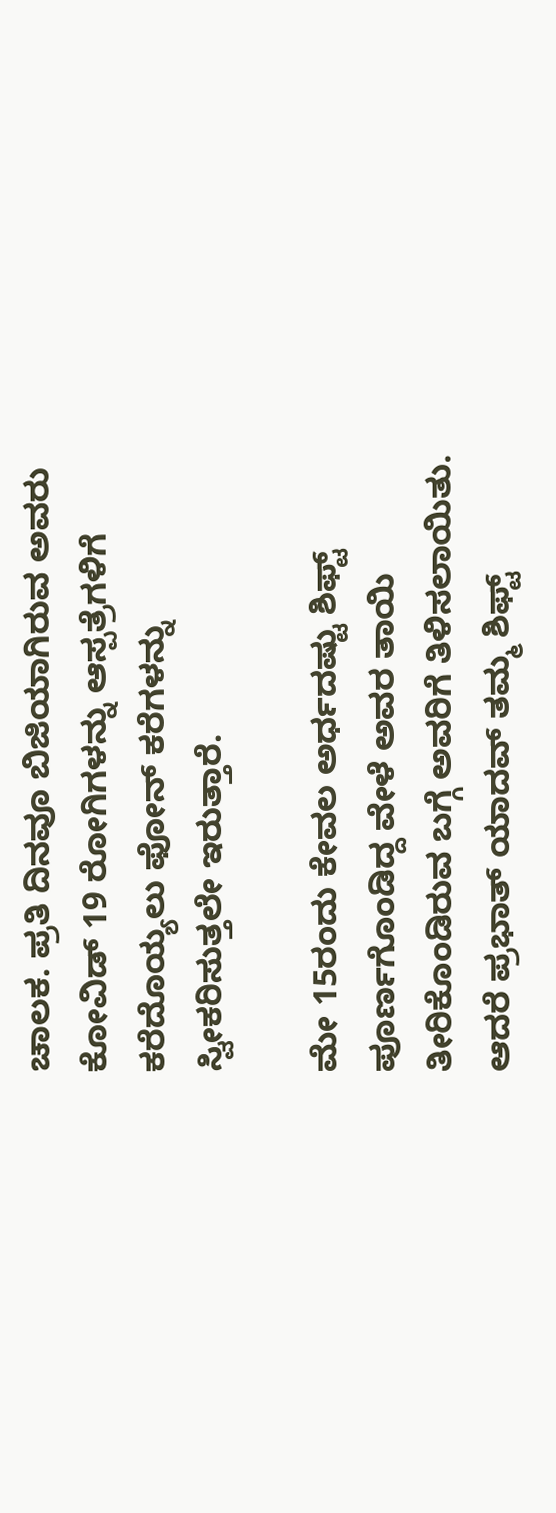ಚಾಲಕ. ಪ್ರತಿ ದಿನವೂ ಬಿಜಿಯಾಗಿರುವ ಅವರು ಕೋವಿಡ್ 19 ರೋಗಿಗಳನ್ನು ಆಸ್ಪತ್ರೆಗಳಿಗೆ ಕರೆದೊಯ್ಯಲು ಫೋನ್ ಕರೆಗಳನ್ನು ಸ್ವೀಕರಿಸುತ್ತಲೇ ಇರುತ್ತಾರೆ.

ಮೇ 15ರಂದು ಕೇವಲ ಅರ್ಧದಷ್ಟು ಶಿಫ್ಟ್ ಪೂರ್ಣಗೊಂಡಿದ್ದ ವೇಳೆ ಅವರ ತಾಯಿ ತೀರಿಕೊಂಡಿರುವ ಬಗ್ಗೆ ಅವರಿಗೆ ತಿಳಿಸಲಾಯಿತು. ಆದರೆ ಪ್ರಭಾತ್ ಯಾದವ್ ತಮ್ಮ ಶಿಫ್ಟ್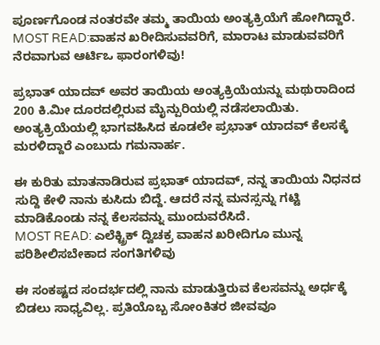ಪೂರ್ಣಗೊಂಡ ನಂತರವೇ ತಮ್ಮ ತಾಯಿಯ ಅಂತ್ಯಕ್ರಿಯೆಗೆ ಹೋಗಿದ್ದಾರೆ.
MOST READ:ವಾಹನ ಖರೀದಿಸುವವರಿಗೆ, ಮಾರಾಟ ಮಾಡುವವರಿಗೆ ನೆರವಾಗುವ ಆರ್ಟಿಒ ಫಾರಂಗಳಿವು!

ಪ್ರಭಾತ್ ಯಾದವ್ ಅವರ ತಾಯಿಯ ಅಂತ್ಯಕ್ರಿಯೆಯನ್ನು ಮಥುರಾದಿಂದ 200 ಕಿ.ಮೀ ದೂರದಲ್ಲಿರುವ ಮೈನ್ಪುರಿಯಲ್ಲಿ ನಡೆಸಲಾಯಿತು. ಅಂತ್ಯಕ್ರಿಯೆಯಲ್ಲಿ ಭಾಗವಹಿಸಿದ ಕೂಡಲೇ ಪ್ರಭಾತ್ ಯಾದವ್ ಕೆಲಸಕ್ಕೆ ಮರಳಿದ್ದಾರೆ ಎಂಬುದು ಗಮನಾರ್ಹ.

ಈ ಕುರಿತು ಮಾತನಾಡಿರುವ ಪ್ರಭಾತ್ ಯಾದವ್, ನನ್ನ ತಾಯಿಯ ನಿಧನದ ಸುದ್ದಿ ಕೇಳಿ ನಾನು ಕುಸಿದು ಬಿದ್ದೆ. ಆದರೆ ನನ್ನ ಮನಸ್ಸನ್ನು ಗಟ್ಟಿ ಮಾಡಿಕೊಂಡು ನನ್ನ ಕೆಲಸವನ್ನು ಮುಂದುವರೆಸಿದೆ.
MOST READ: ಎಲೆಕ್ಟ್ರಿಕ್ ದ್ವಿಚಕ್ರ ವಾಹನ ಖರೀದಿಗೂ ಮುನ್ನ ಪರಿಶೀಲಿಸಬೇಕಾದ ಸಂಗತಿಗಳಿವು

ಈ ಸಂಕಷ್ಟದ ಸಂದರ್ಭದಲ್ಲಿ ನಾನು ಮಾಡುತ್ತಿರುವ ಕೆಲಸವನ್ನು ಅರ್ಧಕ್ಕೆ ಬಿಡಲು ಸಾಧ್ಯವಿಲ್ಲ. ಪ್ರತಿಯೊಬ್ಬ ಸೋಂಕಿತರ ಜೀವವೂ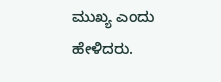ಮುಖ್ಯ ಎಂದು ಹೇಳಿದರು.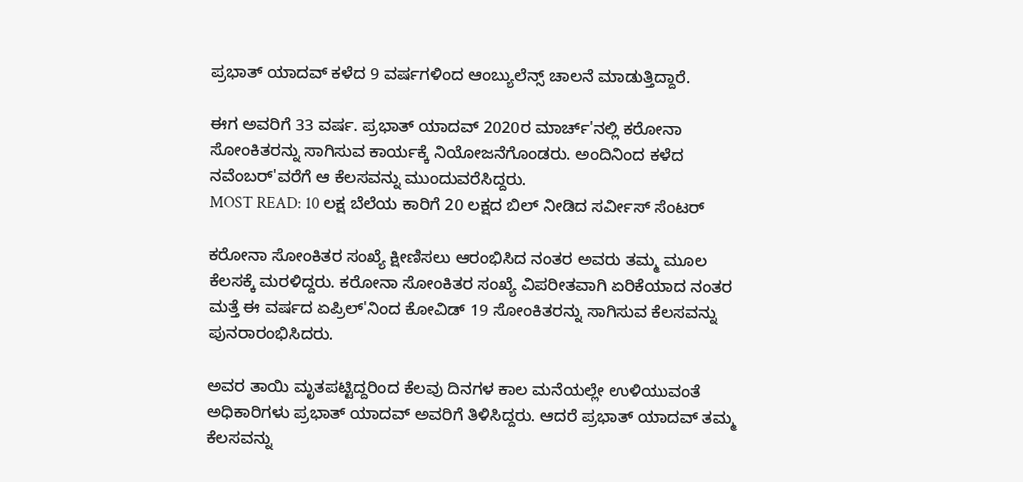ಪ್ರಭಾತ್ ಯಾದವ್ ಕಳೆದ 9 ವರ್ಷಗಳಿಂದ ಆಂಬ್ಯುಲೆನ್ಸ್ ಚಾಲನೆ ಮಾಡುತ್ತಿದ್ದಾರೆ.

ಈಗ ಅವರಿಗೆ 33 ವರ್ಷ. ಪ್ರಭಾತ್ ಯಾದವ್ 2020ರ ಮಾರ್ಚ್'ನಲ್ಲಿ ಕರೋನಾ ಸೋಂಕಿತರನ್ನು ಸಾಗಿಸುವ ಕಾರ್ಯಕ್ಕೆ ನಿಯೋಜನೆಗೊಂಡರು. ಅಂದಿನಿಂದ ಕಳೆದ ನವೆಂಬರ್'ವರೆಗೆ ಆ ಕೆಲಸವನ್ನು ಮುಂದುವರೆಸಿದ್ದರು.
MOST READ: 10 ಲಕ್ಷ ಬೆಲೆಯ ಕಾರಿಗೆ 20 ಲಕ್ಷದ ಬಿಲ್ ನೀಡಿದ ಸರ್ವೀಸ್ ಸೆಂಟರ್

ಕರೋನಾ ಸೋಂಕಿತರ ಸಂಖ್ಯೆ ಕ್ಷೀಣಿಸಲು ಆರಂಭಿಸಿದ ನಂತರ ಅವರು ತಮ್ಮ ಮೂಲ ಕೆಲಸಕ್ಕೆ ಮರಳಿದ್ದರು. ಕರೋನಾ ಸೋಂಕಿತರ ಸಂಖ್ಯೆ ವಿಪರೀತವಾಗಿ ಏರಿಕೆಯಾದ ನಂತರ ಮತ್ತೆ ಈ ವರ್ಷದ ಏಪ್ರಿಲ್'ನಿಂದ ಕೋವಿಡ್ 19 ಸೋಂಕಿತರನ್ನು ಸಾಗಿಸುವ ಕೆಲಸವನ್ನು ಪುನರಾರಂಭಿಸಿದರು.

ಅವರ ತಾಯಿ ಮೃತಪಟ್ಟಿದ್ದರಿಂದ ಕೆಲವು ದಿನಗಳ ಕಾಲ ಮನೆಯಲ್ಲೇ ಉಳಿಯುವಂತೆ ಅಧಿಕಾರಿಗಳು ಪ್ರಭಾತ್ ಯಾದವ್ ಅವರಿಗೆ ತಿಳಿಸಿದ್ದರು. ಆದರೆ ಪ್ರಭಾತ್ ಯಾದವ್ ತಮ್ಮ ಕೆಲಸವನ್ನು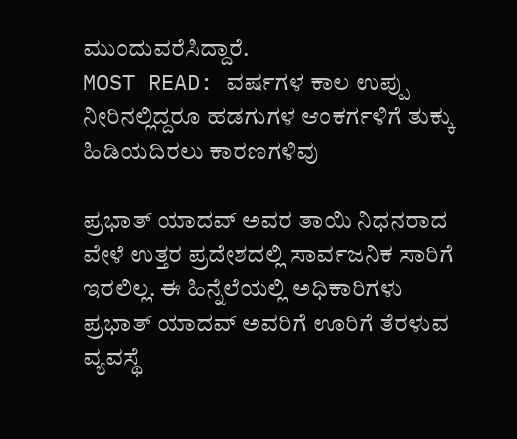ಮುಂದುವರೆಸಿದ್ದಾರೆ.
MOST READ: ವರ್ಷಗಳ ಕಾಲ ಉಪ್ಪು ನೀರಿನಲ್ಲಿದ್ದರೂ ಹಡಗುಗಳ ಆಂಕರ್ಗಳಿಗೆ ತುಕ್ಕು ಹಿಡಿಯದಿರಲು ಕಾರಣಗಳಿವು

ಪ್ರಭಾತ್ ಯಾದವ್ ಅವರ ತಾಯಿ ನಿಧನರಾದ ವೇಳೆ ಉತ್ತರ ಪ್ರದೇಶದಲ್ಲಿ ಸಾರ್ವಜನಿಕ ಸಾರಿಗೆ ಇರಲಿಲ್ಲ. ಈ ಹಿನ್ನೆಲೆಯಲ್ಲಿ ಅಧಿಕಾರಿಗಳು ಪ್ರಭಾತ್ ಯಾದವ್ ಅವರಿಗೆ ಊರಿಗೆ ತೆರಳುವ ವ್ಯವಸ್ಥೆ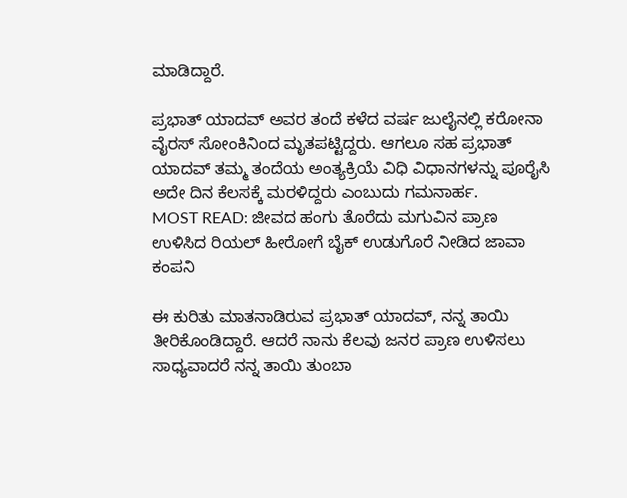ಮಾಡಿದ್ದಾರೆ.

ಪ್ರಭಾತ್ ಯಾದವ್ ಅವರ ತಂದೆ ಕಳೆದ ವರ್ಷ ಜುಲೈನಲ್ಲಿ ಕರೋನಾ ವೈರಸ್ ಸೋಂಕಿನಿಂದ ಮೃತಪಟ್ಟಿದ್ದರು. ಆಗಲೂ ಸಹ ಪ್ರಭಾತ್ ಯಾದವ್ ತಮ್ಮ ತಂದೆಯ ಅಂತ್ಯಕ್ರಿಯೆ ವಿಧಿ ವಿಧಾನಗಳನ್ನು ಪೂರೈಸಿ ಅದೇ ದಿನ ಕೆಲಸಕ್ಕೆ ಮರಳಿದ್ದರು ಎಂಬುದು ಗಮನಾರ್ಹ.
MOST READ: ಜೀವದ ಹಂಗು ತೊರೆದು ಮಗುವಿನ ಪ್ರಾಣ ಉಳಿಸಿದ ರಿಯಲ್ ಹೀರೋಗೆ ಬೈಕ್ ಉಡುಗೊರೆ ನೀಡಿದ ಜಾವಾ ಕಂಪನಿ

ಈ ಕುರಿತು ಮಾತನಾಡಿರುವ ಪ್ರಭಾತ್ ಯಾದವ್, ನನ್ನ ತಾಯಿ ತೀರಿಕೊಂಡಿದ್ದಾರೆ. ಆದರೆ ನಾನು ಕೆಲವು ಜನರ ಪ್ರಾಣ ಉಳಿಸಲು ಸಾಧ್ಯವಾದರೆ ನನ್ನ ತಾಯಿ ತುಂಬಾ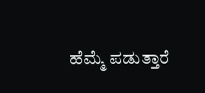ಹೆಮ್ಮೆ ಪಡುತ್ತಾರೆ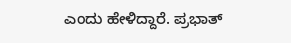ಎಂದು ಹೇಳಿದ್ದಾರೆ. ಪ್ರಭಾತ್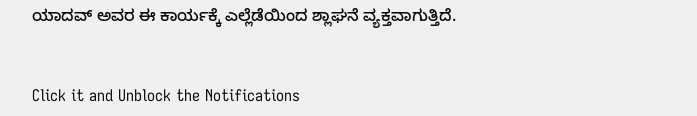ಯಾದವ್ ಅವರ ಈ ಕಾರ್ಯಕ್ಕೆ ಎಲ್ಲೆಡೆಯಿಂದ ಶ್ಲಾಘನೆ ವ್ಯಕ್ತವಾಗುತ್ತಿದೆ.


Click it and Unblock the Notifications